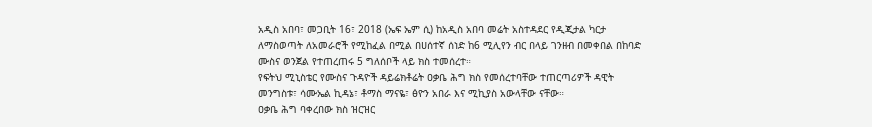አዲስ አበባ፣ መጋቢት 16፣ 2018 (ኤፍ ኤም ሲ) ከአዲስ አበባ መሬት አስተዳደር የዲጂታል ካርታ ለማስወጣት ለአመራሮች የሚከፈል በሚል በሀሰተኛ ሰነድ ከ6 ሚሊየን ብር በላይ ገንዘብ በመቀበል በከባድ ሙስና ወንጀል የተጠረጠሩ 5 ግለሰቦች ላይ ክስ ተመሰረተ።
የፍትህ ሚኒስቴር የሙስና ጉዳዮች ዳይሬክቶሬት ዐቃቤ ሕግ ክስ የመሰረተባቸው ተጠርጣሪዎች ዳዊት መንግስቱ፣ ሳሙኤል ኪዳኔ፣ ቶማስ ማናዬ፣ ፅዮን አበራ እና ሚኪያስ አውላቸው ናቸው።
ዐቃቤ ሕግ ባቀረበው ክስ ዝርዝር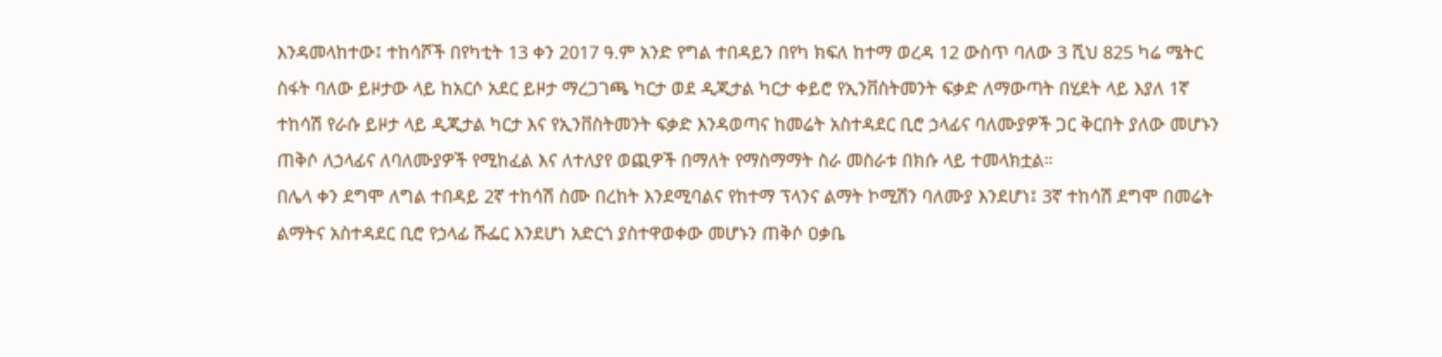እንዳመላከተው፤ ተከሳሾች በየካቲት 13 ቀን 2017 ዓ.ም አንድ የግል ተበዳይን በየካ ክፍለ ከተማ ወረዳ 12 ውስጥ ባለው 3 ሺህ 825 ካሬ ሜትር ስፋት ባለው ይዞታው ላይ ከአርሶ አደር ይዞታ ማረጋገጫ ካርታ ወደ ዲጂታል ካርታ ቀይሮ የኢንቨስትመንት ፍቃድ ለማውጣት በሂደት ላይ እያለ 1ኛ ተከሳሽ የራሱ ይዞታ ላይ ዲጂታል ካርታ እና የኢንቨስትመንት ፍቃድ እንዳወጣና ከመሬት አስተዳደር ቢሮ ኃላፊና ባለሙያዎች ጋር ቅርበት ያለው መሆኑን ጠቅሶ ለኃላፊና ለባለሙያዎች የሚከፈል እና ለተለያየ ወጪዎች በማለት የማስማማት ስራ መስራቱ በክሱ ላይ ተመላክቷል።
በሌላ ቀን ደግሞ ለግል ተበዳይ 2ኛ ተከሳሽ ስሙ በረከት እንደሚባልና የከተማ ፕላንና ልማት ኮሚሽን ባለሙያ እንደሆነ፤ 3ኛ ተከሳሽ ደግሞ በመሬት ልማትና አስተዳደር ቢሮ የኃላፊ ሹፌር እንደሆነ አድርጎ ያስተዋወቀው መሆኑን ጠቅሶ ዐቃቤ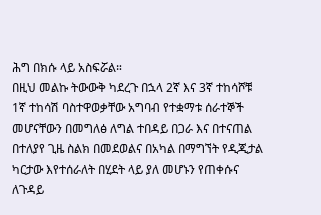ሕግ በክሱ ላይ አስፍሯል።
በዚህ መልኩ ትውውቅ ካደረጉ በኋላ 2ኛ እና 3ኛ ተከሳሾቹ 1ኛ ተከሳሽ ባስተዋወቃቸው አግባብ የተቋማቱ ሰራተኞች መሆናቸውን በመግለፅ ለግል ተበዳይ በጋራ እና በተናጠል በተለያየ ጊዜ ስልክ በመደወልና በአካል በማግኘት የዲጂታል ካርታው እየተሰራለት በሂደት ላይ ያለ መሆኑን የጠቀሱና ለጉዳይ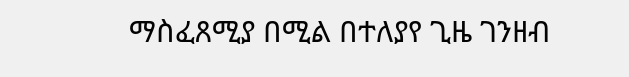ማስፈጸሚያ በሚል በተለያየ ጊዜ ገንዘብ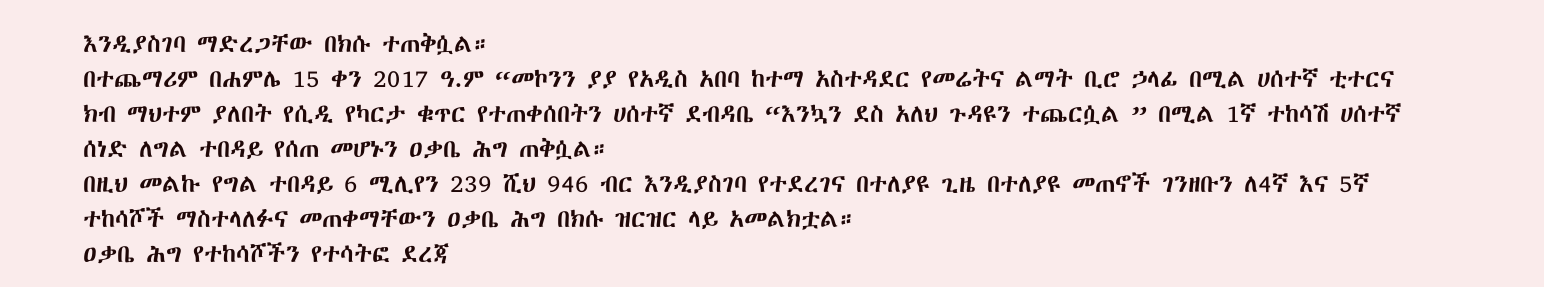እንዲያስገባ ማድረጋቸው በክሱ ተጠቅሷል።
በተጨማሪም በሐምሌ 15 ቀን 2017 ዓ.ም “መኮንን ያያ የአዲስ አበባ ከተማ አስተዳደር የመሬትና ልማት ቢሮ ኃላፊ በሚል ሀሰተኛ ቲተርና ክብ ማህተም ያለበት የሲዲ የካርታ ቁጥር የተጠቀሰበትን ሀሰተኛ ደብዳቤ “እንኳን ደስ አለህ ጉዳዩን ተጨርሷል ” በሚል 1ኛ ተከሳሽ ሀሰተኛ ሰነድ ለግል ተበዳይ የሰጠ መሆኑን ዐቃቤ ሕግ ጠቅሷል።
በዚህ መልኩ የግል ተበዳይ 6 ሚሊየን 239 ሺህ 946 ብር እንዲያስገባ የተደረገና በተለያዩ ጊዜ በተለያዩ መጠኖች ገንዘቡን ለ4ኛ እና 5ኛ ተከሳሾች ማስተላለፉና መጠቀማቸውን ዐቃቤ ሕግ በክሱ ዝርዝር ላይ አመልክቷል።
ዐቃቤ ሕግ የተከሳሾችን የተሳትፎ ደረጃ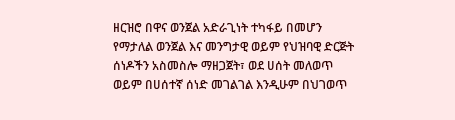ዘርዝሮ በዋና ወንጀል አድራጊነት ተካፋይ በመሆን የማታለል ወንጀል እና መንግታዊ ወይም የህዝባዊ ድርጅት ሰነዶችን አስመስሎ ማዘጋጀት፣ ወደ ሀሰት መለወጥ ወይም በሀሰተኛ ሰነድ መገልገል እንዲሁም በህገወጥ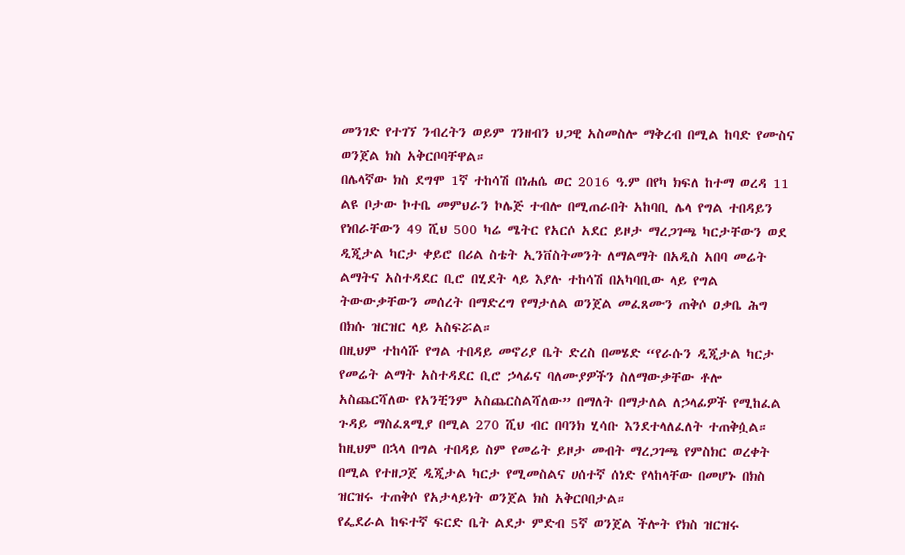መንገድ የተገኘ ንብረትን ወይም ገንዘብን ህጋዊ አስመስሎ ማቅረብ በሚል ከባድ የሙስና ወንጀል ክስ አቅርቦባቸዋል።
በሌላኛው ክስ ደግሞ 1ኛ ተከሳሽ በነሐሴ ወር 2016 ዓ.ም በየካ ክፍለ ከተማ ወረዳ 11 ልዩ ቦታው ኮተቤ መምህራን ኮሌጅ ተብሎ በሚጠራበት አከባቢ ሌላ የግል ተበዳይን የነበራቸውን 49 ሺህ 500 ካሬ ሜትር የአርሶ አደር ይዞታ ማረጋገጫ ካርታቸውን ወደ ዲጂታል ካርታ ቀይሮ በሪል ስቴት ኢንቨስትመንት ለማልማት በአዲስ አበባ መሬት ልማትና አስተዳደር ቢሮ በሂደት ላይ እያሉ ተከሳሽ በአካባቢው ላይ የግል ትውውቃቸውን መሰረት በማድረግ የማታለል ወንጀል መፈጸሙን ጠቅሶ ዐቃቤ ሕግ በክሱ ዝርዝር ላይ አስፍሯል።
በዚህም ተከሳሹ የግል ተበዳይ መኖሪያ ቤት ድረስ በመሄድ “የራሱን ዲጂታል ካርታ የመሬት ልማት አስተዳደር ቢሮ ኃላፊና ባለሙያዎችን ስለማውቃቸው ቶሎ አስጨርሻለው የአንቺንም አስጨርስልሻለው” በማለት በማታለል ለኃላፊዎች የሚከፈል ጉዳይ ማስፈጸሚያ በሚል 270 ሺህ ብር በባንክ ሂሳቡ እንደተላለፈለት ተጠቅሷል።
ከዚህም በኋላ በግል ተበዳይ ስም የመሬት ይዞታ መብት ማረጋገጫ የምስክር ወረቀት በሚል የተዘጋጀ ዲጂታል ካርታ የሚመስልና ሀሰተኛ ሰነድ የላከላቸው በመሆኑ በክስ ዝርዝሩ ተጠቅሶ የአታላይነት ወንጀል ክስ አቅርቦበታል።
የፌደራል ከፍተኛ ፍርድ ቤት ልደታ ምድብ 5ኛ ወንጀል ችሎት የክስ ዝርዝሩ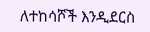ለተከሳሾች እንዲደርስ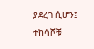ያደረገ ሲሆን፤ ተከሳሾቹ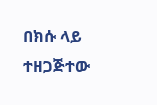በክሱ ላይ ተዘጋጅተው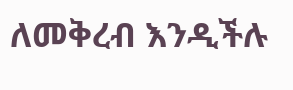ለመቅረብ እንዲችሉ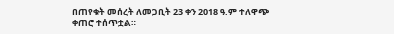በጠየቁት መሰረት ለመጋቢት 23 ቀን 2018 ዓ.ም ተለዋጭ ቀጠሮ ተሰጥቷል።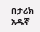በታሪክ አዱኛ